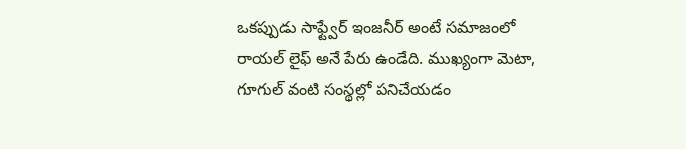ఒకప్పుడు సాఫ్ట్వేర్ ఇంజనీర్ అంటే సమాజంలో రాయల్ లైఫ్ అనే పేరు ఉండేది. ముఖ్యంగా మెటా, గూగుల్ వంటి సంస్థల్లో పనిచేయడం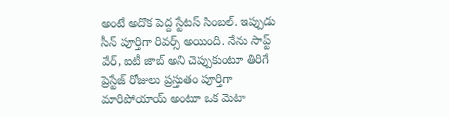అంటే అదొక పెద్ద స్టేటస్ సింబల్. ఇప్పుడు సీన్ పూర్తిగా రివర్స్ అయింది. నేను సాప్ట్ వేర్, ఐటీ జాబ్ అని చెప్పుకుంటూ తిరిగే ప్రెస్టేజ్ రోజులు ప్రస్తుతం పూర్తిగా మారిపోయాయ్ అంటూ ఒక మెటా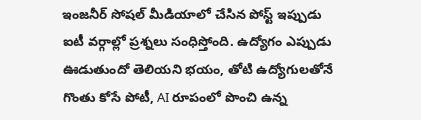ఇంజనీర్ సోషల్ మీడియాలో చేసిన పోస్ట్ ఇప్పుడు ఐటీ వర్గాల్లో ప్రశ్నలు సంధిస్తోంది. ఉద్యోగం ఎప్పుడు ఊడుతుందో తెలియని భయం, తోటి ఉద్యోగులతోనే గొంతు కోసే పోటీ, AI రూపంలో పొంచి ఉన్న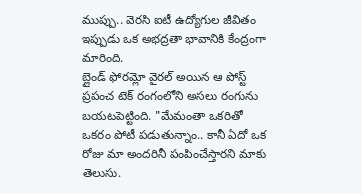ముప్పు.. వెరసి ఐటీ ఉద్యోగుల జీవితం ఇప్పుడు ఒక అభద్రతా భావానికి కేంద్రంగా మారింది.
బ్లైండ్ ఫోరమ్లో వైరల్ అయిన ఆ పోస్ట్ ప్రపంచ టెక్ రంగంలోని అసలు రంగును బయటపెట్టింది. "మేమంతా ఒకరితో ఒకరం పోటీ పడుతున్నాం.. కానీ ఏదో ఒక రోజు మా అందరినీ పంపించేస్తారని మాకు తెలుసు.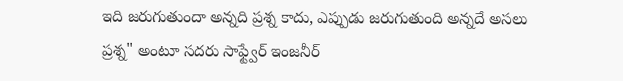ఇది జరుగుతుందా అన్నది ప్రశ్న కాదు, ఎప్పుడు జరుగుతుంది అన్నదే అసలు ప్రశ్న" అంటూ సదరు సాఫ్ట్వేర్ ఇంజనీర్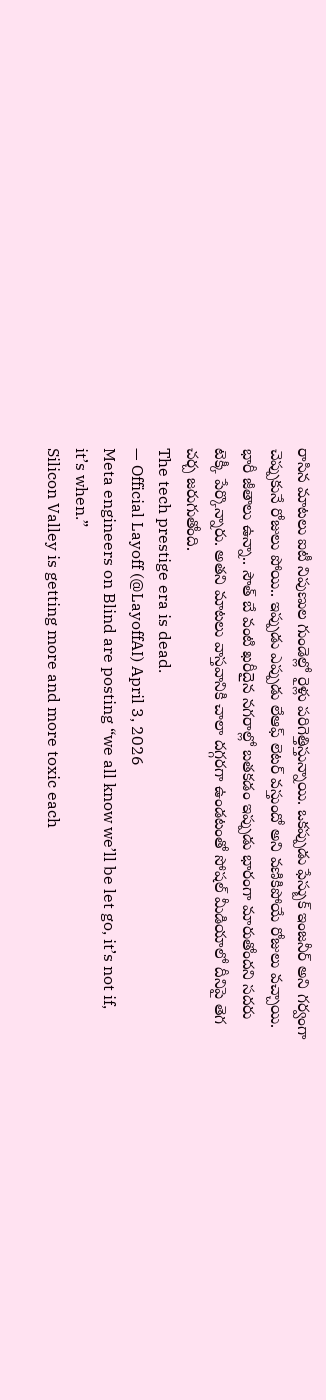రాసిన మాటలు ఐటీ నిపుణుల గుండెల్లో రైళ్లు పరిగెత్తిస్తున్నాయి. ఒకప్పుడు ఫేస్బుక్ ఇంజనీర్ అని గర్వంగా చెప్పుకునే రోజులు పోయి.. ఇప్పుడు ఎప్పుడు లేఆఫ్ లెటర్ వస్తుందో అని వణికిపోయే రోజులు వచ్చాయి. భారీ జీతాలు ఉన్నా.. సౌత్ బే వంటి ఖరీదైన నగరాల్లో బతకడం ఇప్పుడు భారంగా మారుతోందని సదరు టెక్కీ పేర్కొన్నారు. అతని మాటలు వాస్తవానికి చాలా దగ్గరగా ఉండటంతో సోషల్ మీడియాలో దీనిపై తెగ చర్చ జరుగుతోంది.
The tech prestige era is dead.
— Official Layoff (@LayoffAI) April 3, 2026
Meta engineers on Blind are posting “we all know we’ll be let go, it’s not if, it’s when.”
Silicon Valley is getting more and more toxic each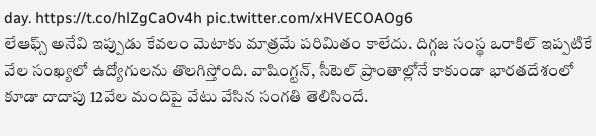day. https://t.co/hlZgCaOv4h pic.twitter.com/xHVECOAOg6
లేఆఫ్స్ అనేవి ఇప్పుడు కేవలం మెటాకు మాత్రమే పరిమితం కాలేదు. దిగ్గజ సంస్థ ఒరాకిల్ ఇప్పటికే వేల సంఖ్యలో ఉద్యోగులను తొలగిస్తోంది. వాషింగ్టన్, సీటెల్ ప్రాంతాల్లోనే కాకుండా భారతదేశంలో కూడా దాదాపు 12వేల మందిపై వేటు వేసిన సంగతి తెలిసిందే.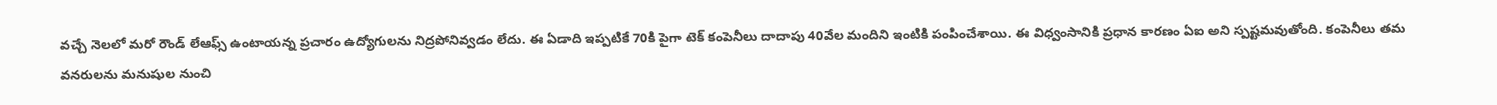వచ్చే నెలలో మరో రౌండ్ లేఆఫ్స్ ఉంటాయన్న ప్రచారం ఉద్యోగులను నిద్రపోనివ్వడం లేదు. ఈ ఏడాది ఇప్పటికే 70కి పైగా టెక్ కంపెనీలు దాదాపు 40వేల మందిని ఇంటికి పంపించేశాయి. ఈ విధ్వంసానికి ప్రధాన కారణం ఏఐ అని స్పష్టమవుతోంది. కంపెనీలు తమ వనరులను మనుషుల నుంచి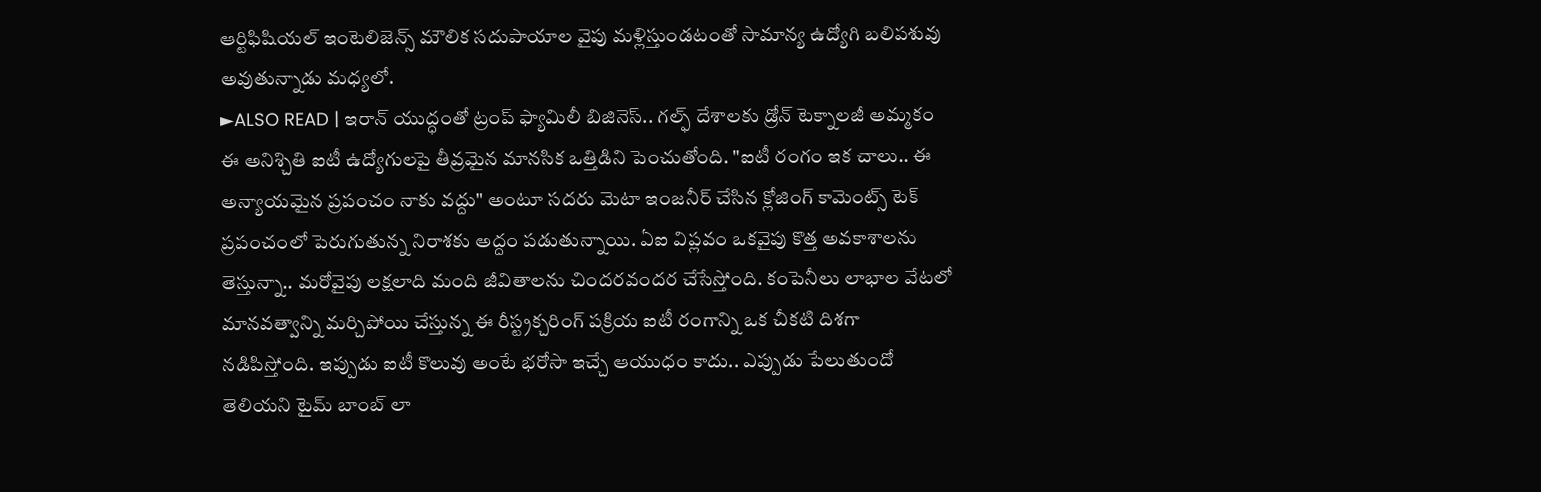ఆర్టిఫిషియల్ ఇంటెలిజెన్స్ మౌలిక సదుపాయాల వైపు మళ్లిస్తుండటంతో సామాన్య ఉద్యోగి బలిపశువు అవుతున్నాడు మధ్యలో.
►ALSO READ | ఇరాన్ యుద్ధంతో ట్రంప్ ఫ్యామిలీ బిజినెస్.. గల్ఫ్ దేశాలకు డ్రోన్ టెక్నాలజీ అమ్మకం
ఈ అనిశ్చితి ఐటీ ఉద్యోగులపై తీవ్రమైన మానసిక ఒత్తిడిని పెంచుతోంది. "ఐటీ రంగం ఇక చాలు.. ఈ అన్యాయమైన ప్రపంచం నాకు వద్దు" అంటూ సదరు మెటా ఇంజనీర్ చేసిన క్లోజింగ్ కామెంట్స్ టెక్ ప్రపంచంలో పెరుగుతున్న నిరాశకు అద్దం పడుతున్నాయి. ఏఐ విప్లవం ఒకవైపు కొత్త అవకాశాలను తెస్తున్నా.. మరోవైపు లక్షలాది మంది జీవితాలను చిందరవందర చేసేస్తోంది. కంపెనీలు లాభాల వేటలో మానవత్వాన్ని మర్చిపోయి చేస్తున్న ఈ రీస్ట్రక్చరింగ్ పక్రియ ఐటీ రంగాన్ని ఒక చీకటి దిశగా నడిపిస్తోంది. ఇప్పుడు ఐటీ కొలువు అంటే భరోసా ఇచ్చే ఆయుధం కాదు.. ఎప్పుడు పేలుతుందో తెలియని టైమ్ బాంబ్ లా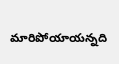మారిపోయాయన్నది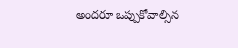అందరూ ఒప్పుకోవాల్సిన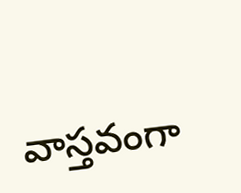వాస్తవంగా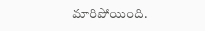మారిపోయింది.